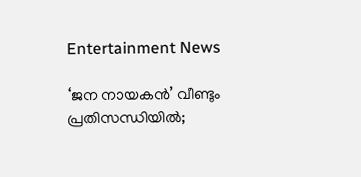Entertainment News

‘ജന നായകൻ’ വീണ്ടും പ്രതിസന്ധിയിൽ;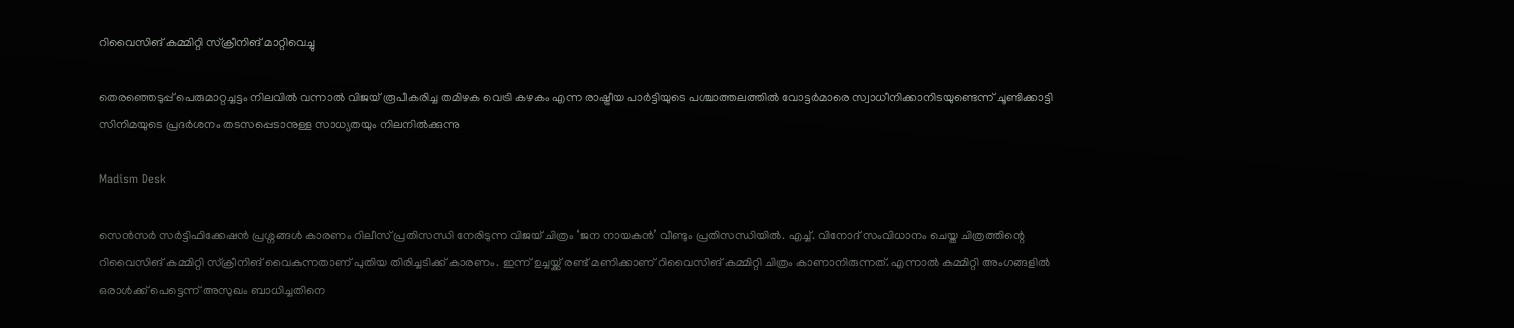റിവൈസിങ് കമ്മിറ്റി സ്ക്രീനിങ് മാറ്റിവെച്ചു

തെരഞ്ഞെടുപ്പ് പെരുമാറ്റച്ചട്ടം നിലവിൽ വന്നാൽ വിജയ് രൂപീകരിച്ച തമിഴക വെട്രി കഴകം എന്ന രാഷ്ട്രീയ പാർട്ടിയുടെ പശ്ചാത്തലത്തിൽ വോട്ടർമാരെ സ്വാധീനിക്കാനിടയുണ്ടെന്ന് ചൂണ്ടിക്കാട്ടി സിനിമയുടെ പ്രദർശനം തടസപ്പെടാനുള്ള സാധ്യതയും നിലനിൽക്കുന്നു

Madism Desk

സെൻസർ സർട്ടിഫിക്കേഷൻ പ്രശ്നങ്ങൾ കാരണം റിലീസ് പ്രതിസന്ധി നേരിടുന്ന വിജയ് ചിത്രം ‘ജന നായകൻ’ വീണ്ടും പ്രതിസന്ധിയിൽ. എച്ച്. വിനോദ് സംവിധാനം ചെയ്ത ചിത്രത്തിന്റെ റിവൈസിങ് കമ്മിറ്റി സ്ക്രീനിങ് വൈകുന്നതാണ് പുതിയ തിരിച്ചടിക്ക് കാരണം. ഇന്ന് ഉച്ചയ്ക്ക് രണ്ട് മണിക്കാണ് റിവൈസിങ് കമ്മിറ്റി ചിത്രം കാണാനിരുന്നത്. എന്നാൽ കമ്മിറ്റി അംഗങ്ങളിൽ ഒരാൾക്ക് പെട്ടെന്ന് അസുഖം ബാധിച്ചതിനെ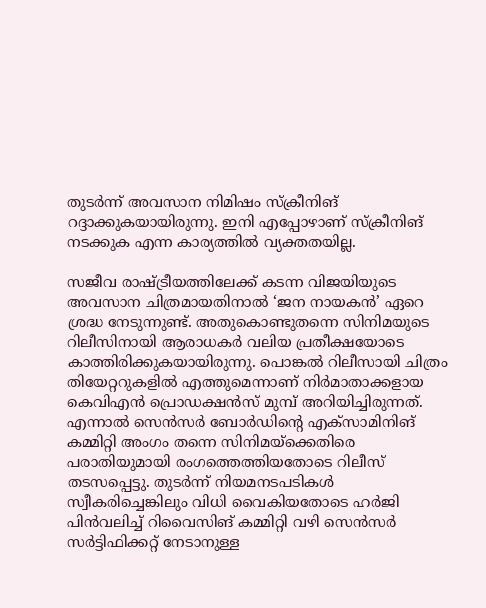തുടർന്ന് അവസാന നിമിഷം സ്ക്രീനിങ് റദ്ദാക്കുകയായിരുന്നു. ഇനി എപ്പോഴാണ് സ്ക്രീനിങ് നടക്കുക എന്ന കാര്യത്തിൽ വ്യക്തതയില്ല.

സജീവ രാഷ്ട്രീയത്തിലേക്ക് കടന്ന വിജയിയുടെ അവസാന ചിത്രമായതിനാൽ ‘ജന നായകൻ’ ഏറെ ശ്രദ്ധ നേടുന്നുണ്ട്. അതുകൊണ്ടുതന്നെ സിനിമയുടെ റിലീസിനായി ആരാധകർ വലിയ പ്രതീക്ഷയോടെ കാത്തിരിക്കുകയായിരുന്നു. പൊങ്കൽ റിലീസായി ചിത്രം തിയേറ്ററുകളിൽ എത്തുമെന്നാണ് നിർമാതാക്കളായ കെവിഎൻ പ്രൊഡക്ഷൻസ് മുമ്പ് അറിയിച്ചിരുന്നത്. എന്നാൽ സെൻസർ ബോർഡിന്റെ എക്സാമിനിങ് കമ്മിറ്റി അംഗം തന്നെ സിനിമയ്‌ക്കെതിരെ പരാതിയുമായി രംഗത്തെത്തിയതോടെ റിലീസ് തടസപ്പെട്ടു. തുടർന്ന് നിയമനടപടികൾ സ്വീകരിച്ചെങ്കിലും വിധി വൈകിയതോടെ ഹർജി പിൻവലിച്ച് റിവൈസിങ് കമ്മിറ്റി വഴി സെൻസർ സർട്ടിഫിക്കറ്റ് നേടാനുള്ള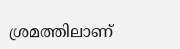ശ്രമത്തിലാണ്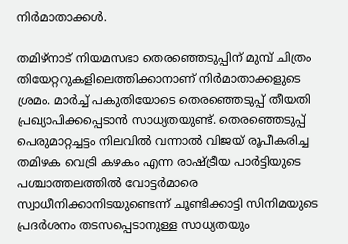നിർമാതാക്കൾ.

തമിഴ്നാട് നിയമസഭാ തെരഞ്ഞെടുപ്പിന് മുമ്പ് ചിത്രം തിയേറ്ററുകളിലെത്തിക്കാനാണ് നിർമാതാക്കളുടെ ശ്രമം. മാർച്ച് പകുതിയോടെ തെരഞ്ഞെടുപ്പ് തീയതി പ്രഖ്യാപിക്കപ്പെടാൻ സാധ്യതയുണ്ട്. തെരഞ്ഞെടുപ്പ് പെരുമാറ്റച്ചട്ടം നിലവിൽ വന്നാൽ വിജയ് രൂപീകരിച്ച തമിഴക വെട്രി കഴകം എന്ന രാഷ്ട്രീയ പാർട്ടിയുടെ പശ്ചാത്തലത്തിൽ വോട്ടർമാരെ സ്വാധീനിക്കാനിടയുണ്ടെന്ന് ചൂണ്ടിക്കാട്ടി സിനിമയുടെ പ്രദർശനം തടസപ്പെടാനുള്ള സാധ്യതയും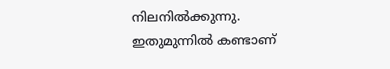നിലനിൽക്കുന്നു. ഇതുമുന്നിൽ കണ്ടാണ്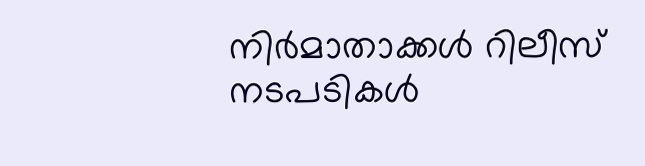നിർമാതാക്കൾ റിലീസ് നടപടികൾ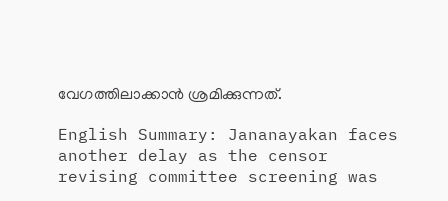വേഗത്തിലാക്കാൻ ശ്രമിക്കുന്നത്.

English Summary: Jananayakan faces another delay as the censor revising committee screening was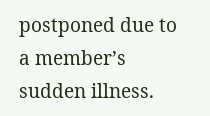postponed due to a member’s sudden illness.